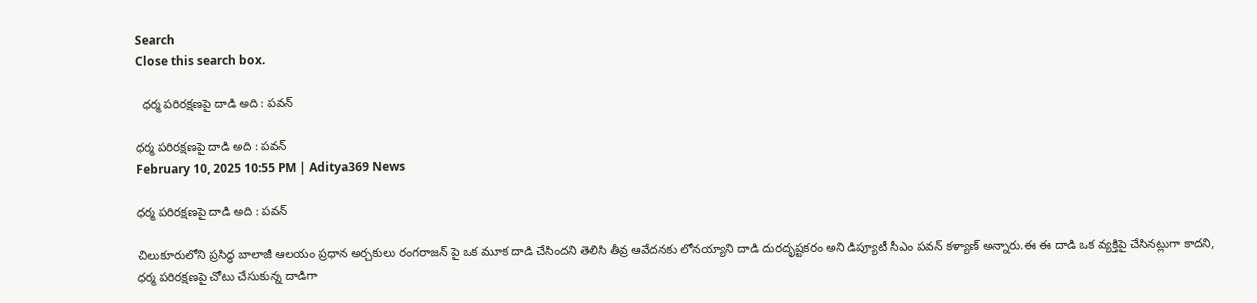Search
Close this search box.

  ధ‌ర్మ ప‌రిర‌క్ష‌ణ‌పై దాడి అది : ప‌వ‌న్

ధ‌ర్మ ప‌రిర‌క్ష‌ణ‌పై దాడి అది : ప‌వ‌న్
February 10, 2025 10:55 PM | Aditya369 News

ధ‌ర్మ ప‌రిర‌క్ష‌ణ‌పై దాడి అది : ప‌వ‌న్

చిలుకూరులోని ప్రసిద్ధ బాలాజీ ఆలయం ప్రధాన అర్చకులు రంగరాజన్ పై ఒక మూక దాడి చేసిందని తెలిసి తీవ్ర ఆవేదనకు లోనయ్యాని దాడి దురదృష్టకరం అని డిప్యూటీ సీఎం పవన్ కళ్యాణ్ అన్నారు.ఈ ఈ దాడి ఒక వ్యక్తిపై చేసినట్లుగా కాద‌ని, ధర్మ పరిరక్షణపై చోటు చేసుకున్న దాడిగా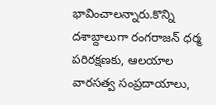భావించాలన్నారు.కొన్ని దశాబ్దాలుగా రంగరాజన్ ధర్మ పరిరక్షణకు, ఆలయాల వారసత్వ సంప్రదాయాలు,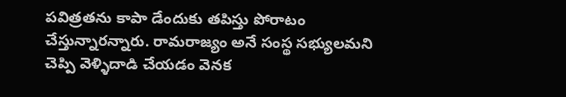పవిత్రతను కాపా డేందుకు తపిస్తు పోరాటం చేస్తున్నారన్నారు. రామరాజ్యం అనే సంస్థ సభ్యులమని చెప్పి వెళ్ళిదాడి చేయడం వెనక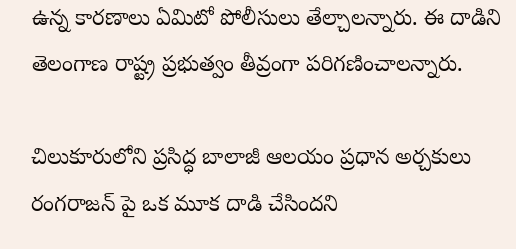ఉన్న కారణాలు ఏమిటో పోలీసులు తేల్చాల‌న్నారు. ఈ దాడిని తెలంగాణ రాష్ట్ర ప్రభుత్వం తీవ్రంగా పరిగణించాలన్నారు.

చిలుకూరులోని ప్రసిద్ధ బాలాజీ ఆలయం ప్రధాన అర్చకులు రంగరాజన్ పై ఒక మూక దాడి చేసిందని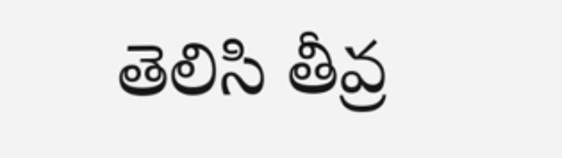తెలిసి తీవ్ర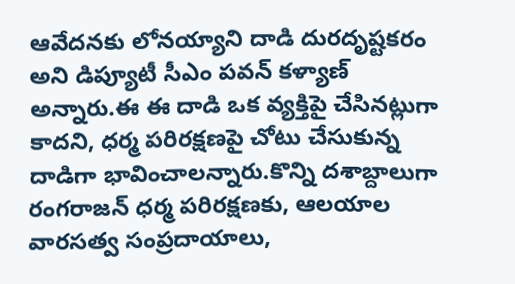ఆవేదనకు లోనయ్యాని దాడి దురదృష్టకరం అని డిప్యూటీ సీఎం పవన్ కళ్యాణ్ అన్నారు.ఈ ఈ దాడి ఒక వ్యక్తిపై చేసినట్లుగా కాద‌ని, ధర్మ పరిరక్షణపై చోటు చేసుకున్న దాడిగా భావించాలన్నారు.కొన్ని దశాబ్దాలుగా రంగరాజన్ ధర్మ పరిరక్షణకు, ఆలయాల వారసత్వ సంప్రదాయాలు,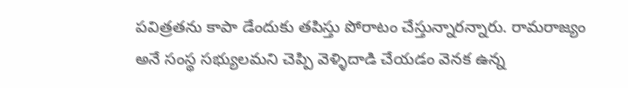పవిత్రతను కాపా డేందుకు తపిస్తు పోరాటం చేస్తున్నారన్నారు. రామరాజ్యం అనే సంస్థ సభ్యులమని చెప్పి వెళ్ళిదాడి చేయడం వెనక ఉన్న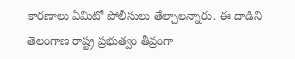కారణాలు ఏమిటో పోలీసులు తేల్చాల‌న్నారు. ఈ దాడిని తెలంగాణ రాష్ట్ర ప్రభుత్వం తీవ్రంగా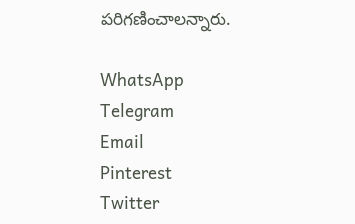పరిగణించాలన్నారు.

WhatsApp
Telegram
Email
Pinterest
Twitter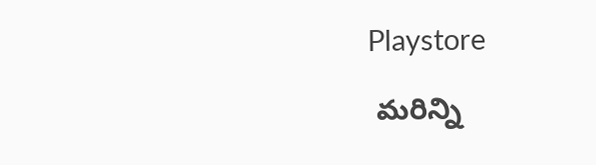Playstore

 మరిన్ని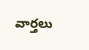వార్తలు